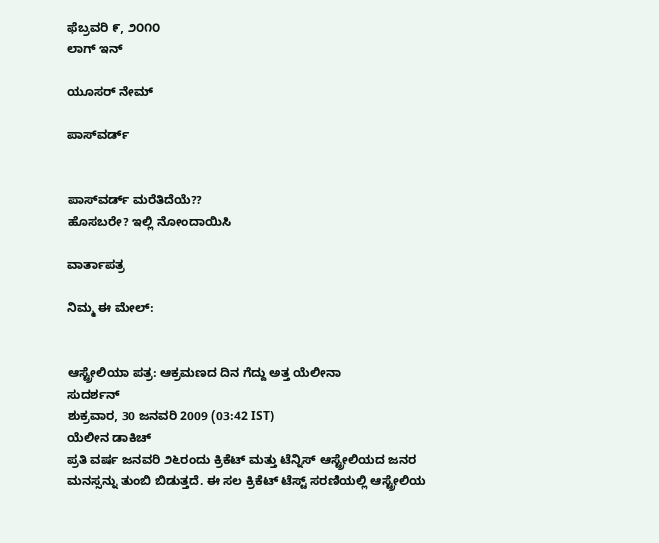ಫೆಬ್ರವರಿ ೯, ೨೦೧೦
ಲಾಗ್ ಇನ್

ಯೂಸರ್ ನೇಮ್

ಪಾಸ್‌ವರ್ಡ್


ಪಾಸ್‌ವರ್ಡ್ ಮರೆತಿದೆಯೆ??
ಹೊಸಬರೇ? ಇಲ್ಲಿ ನೋಂದಾಯಿಸಿ

ವಾರ್ತಾಪತ್ರ

ನಿಮ್ಮ ಈ ಮೇಲ್:


ಆಸ್ಟ್ರೇಲಿಯಾ ಪತ್ರ: ಆಕ್ರಮಣದ ದಿನ ಗೆದ್ದು ಅತ್ತ ಯೆಲೀನಾ
ಸುದರ್ಶನ್
ಶುಕ್ರವಾರ, 30 ಜನವರಿ 2009 (03:42 IST)
ಯೆಲೀನ ಡಾಕಿಚ್
ಪ್ರತಿ ವರ್ಷ ಜನವರಿ ೨೬ರಂದು ಕ್ರಿಕೆಟ್ ಮತ್ತು ಟೆನ್ನಿಸ್ ಆಸ್ಟ್ರೇಲಿಯದ ಜನರ ಮನಸ್ಸನ್ನು ತುಂಬಿ ಬಿಡುತ್ತದೆ. ಈ ಸಲ ಕ್ರಿಕೆಟ್ ಟೆಸ್ಟ್ ಸರಣಿಯಲ್ಲಿ ಆಸ್ಟ್ರೇಲಿಯ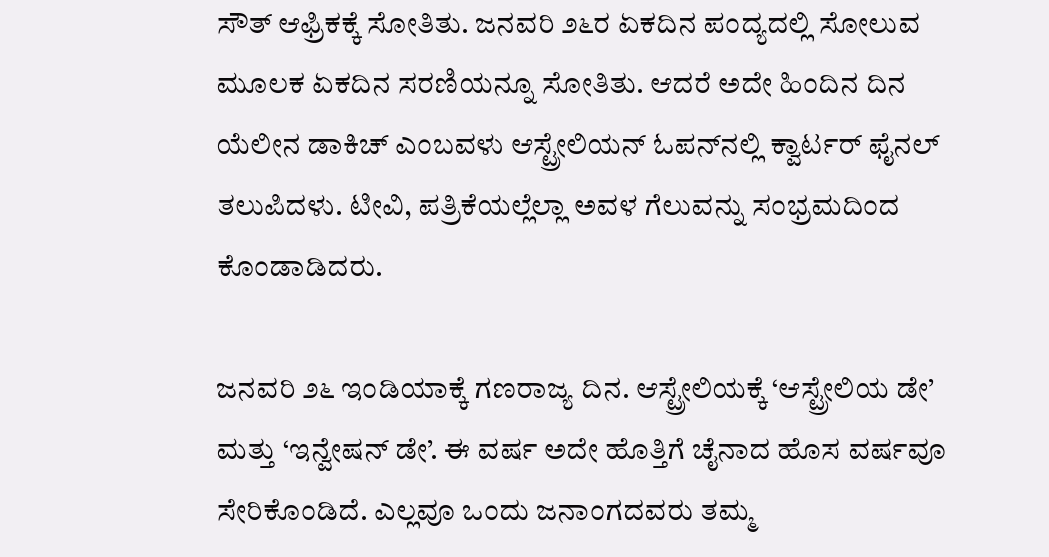ಸೌತ್ ಆಫ್ರಿಕಕ್ಕೆ ಸೋತಿತು. ಜನವರಿ ೨೬ರ ಏಕದಿನ ಪಂದ್ಯದಲ್ಲಿ ಸೋಲುವ ಮೂಲಕ ಏಕದಿನ ಸರಣಿಯನ್ನೂ ಸೋತಿತು. ಆದರೆ ಅದೇ ಹಿಂದಿನ ದಿನ ಯೆಲೀನ ಡಾಕಿಚ್ ಎಂಬವಳು ಆಸ್ಟ್ರೇಲಿಯನ್ ಓಪನ್‌ನಲ್ಲಿ ಕ್ವಾರ್ಟರ್ ಫೈನಲ್ ತಲುಪಿದಳು. ಟೀವಿ, ಪತ್ರಿಕೆಯಲ್ಲೆಲ್ಲಾ ಅವಳ ಗೆಲುವನ್ನು ಸಂಭ್ರಮದಿಂದ ಕೊಂಡಾಡಿದರು.

ಜನವರಿ ೨೬ ಇಂಡಿಯಾಕ್ಕೆ ಗಣರಾಜ್ಯ ದಿನ. ಆಸ್ಟ್ರೇಲಿಯಕ್ಕೆ ‘ಆಸ್ಟ್ರೇಲಿಯ ಡೇ’ ಮತ್ತು ‘ಇನ್ವೇಷನ್ ಡೇ’. ಈ ವರ್ಷ ಅದೇ ಹೊತ್ತಿಗೆ ಚೈನಾದ ಹೊಸ ವರ್ಷವೂ ಸೇರಿಕೊಂಡಿದೆ. ಎಲ್ಲವೂ ಒಂದು ಜನಾಂಗದವರು ತಮ್ಮ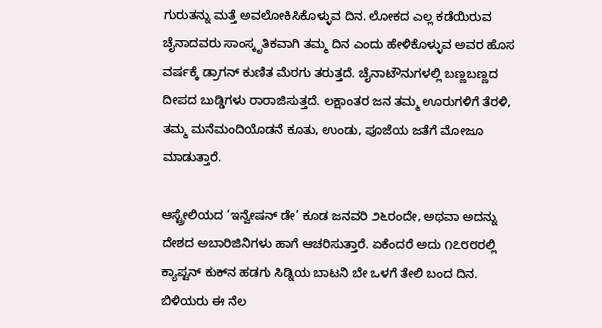ಗುರುತನ್ನು ಮತ್ತೆ ಅವಲೋಕಿಸಿಕೊಳ್ಳುವ ದಿನ. ಲೋಕದ ಎಲ್ಲ ಕಡೆಯಿರುವ ಚೈನಾದವರು ಸಾಂಸ್ಕೃತಿಕವಾಗಿ ತಮ್ಮ ದಿನ ಎಂದು ಹೇಳಿಕೊಳ್ಳುವ ಅವರ ಹೊಸ ವರ್ಷಕ್ಕೆ ಡ್ರಾಗನ್ ಕುಣಿತ ಮೆರಗು ತರುತ್ತದೆ. ಚೈನಾಟೌನುಗಳಲ್ಲಿ ಬಣ್ಣಬಣ್ಣದ ದೀಪದ ಬುಡ್ಡಿಗಳು ರಾರಾಜಿಸುತ್ತದೆ. ಲಕ್ಷಾಂತರ ಜನ ತಮ್ಮ ಊರುಗಳಿಗೆ ತೆರಳಿ, ತಮ್ಮ ಮನೆಮಂದಿಯೊಡನೆ ಕೂತು, ಉಂಡು, ಪೂಜೆಯ ಜತೆಗೆ ಮೋಜೂ ಮಾಡುತ್ತಾರೆ.

ಆಸ್ಟ್ರೇಲಿಯದ ‘ಇನ್ವೇಷನ್ ಡೇ’ ಕೂಡ ಜನವರಿ ೨೬ರಂದೇ, ಅಥವಾ ಅದನ್ನು ದೇಶದ ಅಬಾರಿಜಿನಿಗಳು ಹಾಗೆ ಆಚರಿಸುತ್ತಾರೆ. ಏಕೆಂದರೆ ಅದು ೧೭೮೮ರಲ್ಲಿ ಕ್ಯಾಪ್ಟನ್ ಕುಕ್‌ನ ಹಡಗು ಸಿಡ್ನಿಯ ಬಾಟನಿ ಬೇ ಒಳಗೆ ತೇಲಿ ಬಂದ ದಿನ. ಬಿಳಿಯರು ಈ ನೆಲ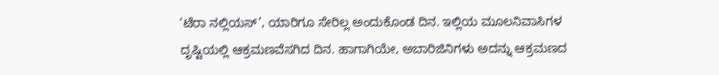‘ಟೆರಾ ನಲ್ಲಿಯಸ್’, ಯಾರಿಗೂ ಸೇರಿಲ್ಲ ಅಂದುಕೊಂಡ ದಿನ. ಇಲ್ಲಿಯ ಮೂಲನಿವಾಸಿಗಳ ದೃಷ್ಟಿಯಲ್ಲಿ ಆಕ್ರಮಣವೆಸಗಿದ ದಿನ. ಹಾಗಾಗಿಯೇ, ಅಬಾರಿಜಿನಿಗಳು ಅದನ್ನು ಆಕ್ರಮಣದ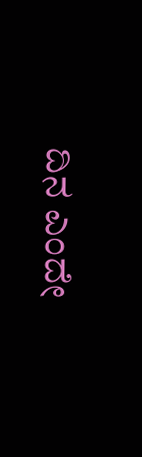ದಿನ ಎಂದೇ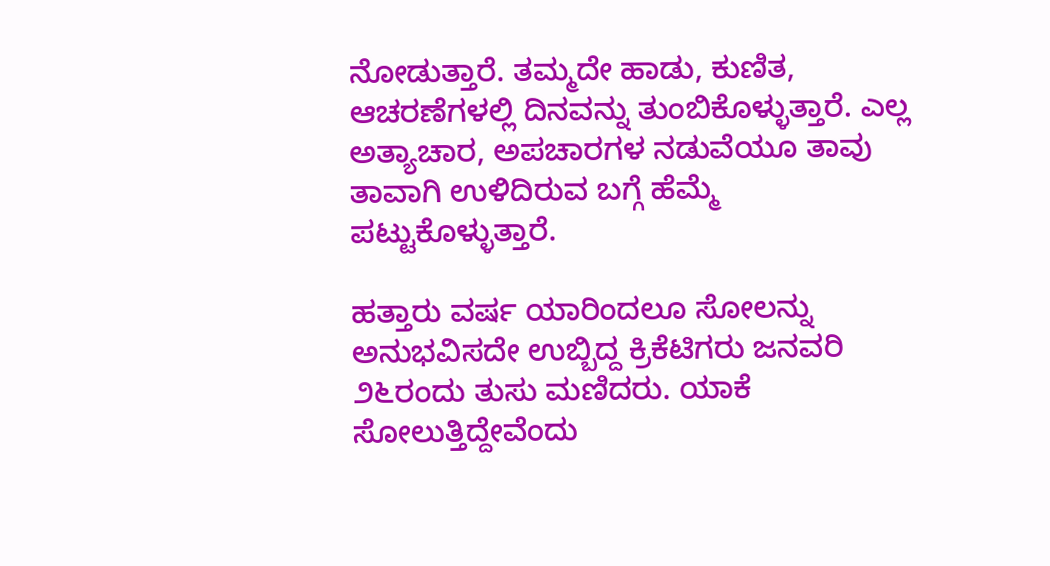ನೋಡುತ್ತಾರೆ. ತಮ್ಮದೇ ಹಾಡು, ಕುಣಿತ, ಆಚರಣೆಗಳಲ್ಲಿ ದಿನವನ್ನು ತುಂಬಿಕೊಳ್ಳುತ್ತಾರೆ. ಎಲ್ಲ ಅತ್ಯಾಚಾರ, ಅಪಚಾರಗಳ ನಡುವೆಯೂ ತಾವು ತಾವಾಗಿ ಉಳಿದಿರುವ ಬಗ್ಗೆ ಹೆಮ್ಮೆ ಪಟ್ಟುಕೊಳ್ಳುತ್ತಾರೆ.

ಹತ್ತಾರು ವರ್ಷ ಯಾರಿಂದಲೂ ಸೋಲನ್ನು ಅನುಭವಿಸದೇ ಉಬ್ಬಿದ್ದ ಕ್ರಿಕೆಟಿಗರು ಜನವರಿ ೨೬ರಂದು ತುಸು ಮಣಿದರು. ಯಾಕೆ ಸೋಲುತ್ತಿದ್ದೇವೆಂದು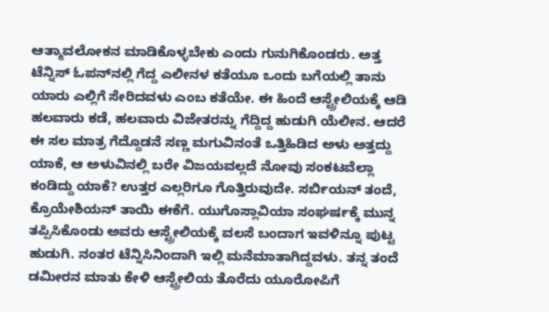ಆತ್ಮಾವಲೋಕನ ಮಾಡಿಕೊಳ್ಳಬೇಕು ಎಂದು ಗುನುಗಿಕೊಂಡರು. ಅತ್ತ ಟೆನ್ನಿಸ್ ಓಪನ್‌ನಲ್ಲಿ ಗೆದ್ದ ಎಲೀನಳ ಕತೆಯೂ ಒಂದು ಬಗೆಯಲ್ಲಿ ತಾನು ಯಾರು ಎಲ್ಲಿಗೆ ಸೇರಿದವಳು ಎಂಬ ಕತೆಯೇ. ಈ ಹಿಂದೆ ಆಸ್ಟ್ರೇಲಿಯಕ್ಕೆ ಆಡಿ ಹಲವಾರು ಕಡೆ, ಹಲವಾರು ವಿಜೇತರನ್ನು ಗೆದ್ದಿದ್ದ ಹುಡುಗಿ ಯೆಲೀನ. ಆದರೆ ಈ ಸಲ ಮಾತ್ರ ಗೆದ್ದೊಡನೆ ಸಣ್ಣ ಮಗುವಿನಂತೆ ಒತ್ತಿಹಿಡಿದ ಅಳು ಅತ್ತದ್ದು ಯಾಕೆ, ಆ ಅಳುವಿನಲ್ಲಿ ಬರೇ ವಿಜಯವಲ್ಲದೆ ನೋವು ಸಂಕಟವೆಲ್ಲಾ ಕಂಡಿದ್ದು ಯಾಕೆ? ಉತ್ತರ ಎಲ್ಲರಿಗೂ ಗೊತ್ತಿರುವುದೇ. ಸರ್ಬಿಯನ್ ತಂದೆ, ಕ್ರೊಯೇಶಿಯನ್ ತಾಯಿ ಈಕೆಗೆ. ಯುಗೊಸ್ಲಾವಿಯಾ ಸಂಘರ್ಷಕ್ಕೆ ಮುನ್ನ ತಪ್ಪಿಸಿಕೊಂಡು ಅವರು ಆಸ್ಟ್ರೇಲಿಯಕ್ಕೆ ವಲಸೆ ಬಂದಾಗ ಇವಳಿನ್ನೂ ಪುಟ್ಟ ಹುಡುಗಿ. ನಂತರ ಟೆನ್ನಿಸಿನಿಂದಾಗಿ ಇಲ್ಲಿ ಮನೆಮಾತಾಗಿದ್ದವಳು. ತನ್ನ ತಂದೆ ಡಮೀರನ ಮಾತು ಕೇಳಿ ಆಸ್ಟ್ರೇಲಿಯ ತೊರೆದು ಯೂರೋಪಿಗೆ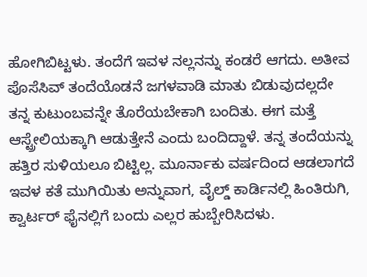ಹೋಗಿಬಿಟ್ಟಳು. ತಂದೆಗೆ ಇವಳ ನಲ್ಲನನ್ನು ಕಂಡರೆ ಆಗದು. ಅತೀವ ಪೊಸೆಸಿವ್ ತಂದೆಯೊಡನೆ ಜಗಳವಾಡಿ ಮಾತು ಬಿಡುವುದಲ್ಲದೇ ತನ್ನ ಕುಟುಂಬವನ್ನೇ ತೊರೆಯಬೇಕಾಗಿ ಬಂದಿತು. ಈಗ ಮತ್ತೆ ಆಸ್ಟ್ರೇಲಿಯಕ್ಕಾಗಿ ಆಡುತ್ತೇನೆ ಎಂದು ಬಂದಿದ್ದಾಳೆ. ತನ್ನ ತಂದೆಯನ್ನು ಹತ್ತಿರ ಸುಳಿಯಲೂ ಬಿಟ್ಟಿಲ್ಲ. ಮೂರ್ನಾಕು ವರ್ಷದಿಂದ ಆಡಲಾಗದೆ ಇವಳ ಕತೆ ಮುಗಿಯಿತು ಅನ್ನುವಾಗ, ವೈಲ್ಡ್ ಕಾರ್ಡಿನಲ್ಲಿ ಹಿಂತಿರುಗಿ, ಕ್ವಾರ್ಟರ್‍ ಫೈನಲ್ಲಿಗೆ ಬಂದು ಎಲ್ಲರ ಹುಬ್ಬೇರಿಸಿದಳು.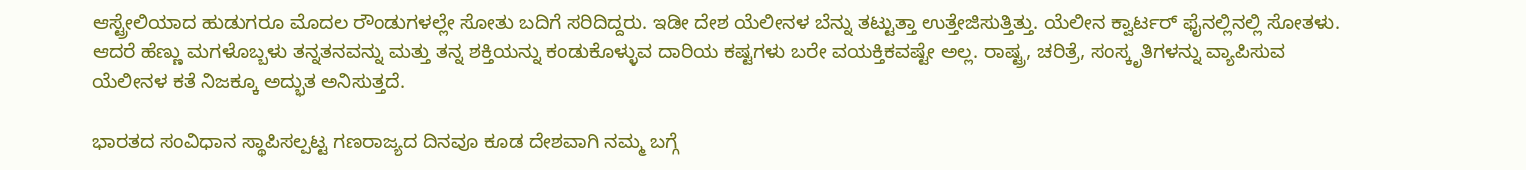ಆಸ್ಟ್ರೇಲಿಯಾದ ಹುಡುಗರೂ ಮೊದಲ ರೌಂಡುಗಳಲ್ಲೇ ಸೋತು ಬದಿಗೆ ಸರಿದಿದ್ದರು. ಇಡೀ ದೇಶ ಯೆಲೀನಳ ಬೆನ್ನು ತಟ್ಟುತ್ತಾ ಉತ್ತೇಜಿಸುತ್ತಿತ್ತು. ಯೆಲೀನ ಕ್ವಾರ್ಟರ್‍ ಫೈನಲ್ಲಿನಲ್ಲಿ ಸೋತಳು. ಆದರೆ ಹೆಣ್ಣು ಮಗಳೊಬ್ಬಳು ತನ್ನತನವನ್ನು ಮತ್ತು ತನ್ನ ಶಕ್ತಿಯನ್ನು ಕಂಡುಕೊಳ್ಳುವ ದಾರಿಯ ಕಷ್ಟಗಳು ಬರೇ ವಯಕ್ತಿಕವಷ್ಟೇ ಅಲ್ಲ. ರಾಷ್ಟ್ರ, ಚರಿತ್ರೆ, ಸಂಸ್ಕೃತಿಗಳನ್ನು ವ್ಯಾಪಿಸುವ ಯೆಲೀನಳ ಕತೆ ನಿಜಕ್ಕೂ ಅದ್ಭುತ ಅನಿಸುತ್ತದೆ.

ಭಾರತದ ಸಂವಿಧಾನ ಸ್ಥಾಪಿಸಲ್ಪಟ್ಟ ಗಣರಾಜ್ಯದ ದಿನವೂ ಕೂಡ ದೇಶವಾಗಿ ನಮ್ಮ ಬಗ್ಗೆ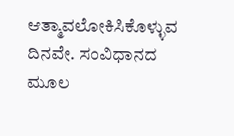ಆತ್ಮಾವಲೋಕಿಸಿಕೊಳ್ಳುವ ದಿನವೇ. ಸಂವಿಧಾನದ ಮೂಲ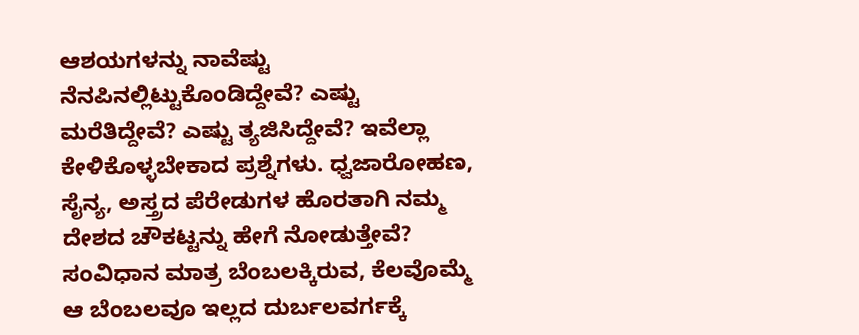ಆಶಯಗಳನ್ನು ನಾವೆಷ್ಟು ನೆನಪಿನಲ್ಲಿಟ್ಟುಕೊಂಡಿದ್ದೇವೆ? ಎಷ್ಟು ಮರೆತಿದ್ದೇವೆ? ಎಷ್ಟು ತ್ಯಜಿಸಿದ್ದೇವೆ? ಇವೆಲ್ಲಾ ಕೇಳಿಕೊಳ್ಳಬೇಕಾದ ಪ್ರಶ್ನೆಗಳು. ಧ್ವಜಾರೋಹಣ, ಸೈನ್ಯ, ಅಸ್ತ್ರದ ಪೆರೇಡುಗಳ ಹೊರತಾಗಿ ನಮ್ಮ ದೇಶದ ಚೌಕಟ್ಟನ್ನು ಹೇಗೆ ನೋಡುತ್ತೇವೆ? ಸಂವಿಧಾನ ಮಾತ್ರ ಬೆಂಬಲಕ್ಕಿರುವ, ಕೆಲವೊಮ್ಮೆ ಆ ಬೆಂಬಲವೂ ಇಲ್ಲದ ದುರ್ಬಲವರ್ಗಕ್ಕೆ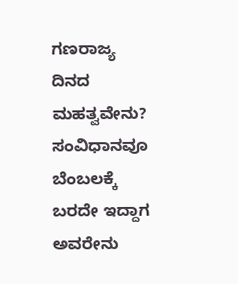ಗಣರಾಜ್ಯ ದಿನದ ಮಹತ್ವವೇನು? ಸಂವಿಧಾನವೂ ಬೆಂಬಲಕ್ಕೆ ಬರದೇ ಇದ್ದಾಗ ಅವರೇನು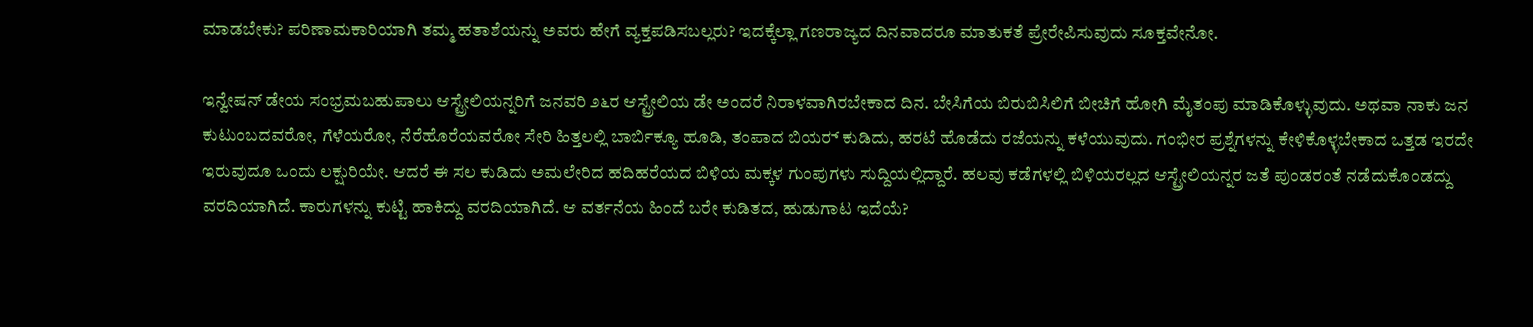ಮಾಡಬೇಕು? ಪರಿಣಾಮಕಾರಿಯಾಗಿ ತಮ್ಮ ಹತಾಶೆಯನ್ನು ಅವರು ಹೇಗೆ ವ್ಯಕ್ತಪಡಿಸಬಲ್ಲರು? ಇದಕ್ಕೆಲ್ಲಾ ಗಣರಾಜ್ಯದ ದಿನವಾದರೂ ಮಾತುಕತೆ ಪ್ರೇರೇಪಿಸುವುದು ಸೂಕ್ತವೇನೋ.

ಇನ್ವೇಷನ್ ಡೇಯ ಸಂಭ್ರಮಬಹುಪಾಲು ಆಸ್ಟ್ರೇಲಿಯನ್ನರಿಗೆ ಜನವರಿ ೨೬ರ ಆಸ್ಟ್ರೇಲಿಯ ಡೇ ಅಂದರೆ ನಿರಾಳವಾಗಿರಬೇಕಾದ ದಿನ. ಬೇಸಿಗೆಯ ಬಿರುಬಿಸಿಲಿಗೆ ಬೀಚಿಗೆ ಹೋಗಿ ಮೈತಂಪು ಮಾಡಿಕೊಳ್ಳುವುದು. ಅಥವಾ ನಾಕು ಜನ ಕುಟುಂಬದವರೋ, ಗೆಳೆಯರೋ, ನೆರೆಹೊರೆಯವರೋ ಸೇರಿ ಹಿತ್ತಲಲ್ಲಿ ಬಾರ್ಬಿಕ್ಯೂ ಹೂಡಿ, ತಂಪಾದ ಬಿಯರ್‍ ಕುಡಿದು, ಹರಟೆ ಹೊಡೆದು ರಜೆಯನ್ನು ಕಳೆಯುವುದು. ಗಂಭೀರ ಪ್ರಶ್ನೆಗಳನ್ನು ಕೇಳಿಕೊಳ್ಳಬೇಕಾದ ಒತ್ತಡ ಇರದೇ ಇರುವುದೂ ಒಂದು ಲಕ್ಷುರಿಯೇ. ಆದರೆ ಈ ಸಲ ಕುಡಿದು ಅಮಲೇರಿದ ಹದಿಹರೆಯದ ಬಿಳಿಯ ಮಕ್ಕಳ ಗುಂಪುಗಳು ಸುದ್ದಿಯಲ್ಲಿದ್ದಾರೆ. ಹಲವು ಕಡೆಗಳಲ್ಲಿ ಬಿಳಿಯರಲ್ಲದ ಆಸ್ಟ್ರೇಲಿಯನ್ನರ ಜತೆ ಪುಂಡರಂತೆ ನಡೆದುಕೊಂಡದ್ದು ವರದಿಯಾಗಿದೆ. ಕಾರುಗಳನ್ನು ಕುಟ್ಟಿ ಹಾಕಿದ್ದು ವರದಿಯಾಗಿದೆ. ಆ ವರ್ತನೆಯ ಹಿಂದೆ ಬರೇ ಕುಡಿತದ, ಹುಡುಗಾಟ ಇದೆಯೆ?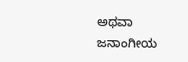ಅಥವಾ ಜನಾಂಗೀಯ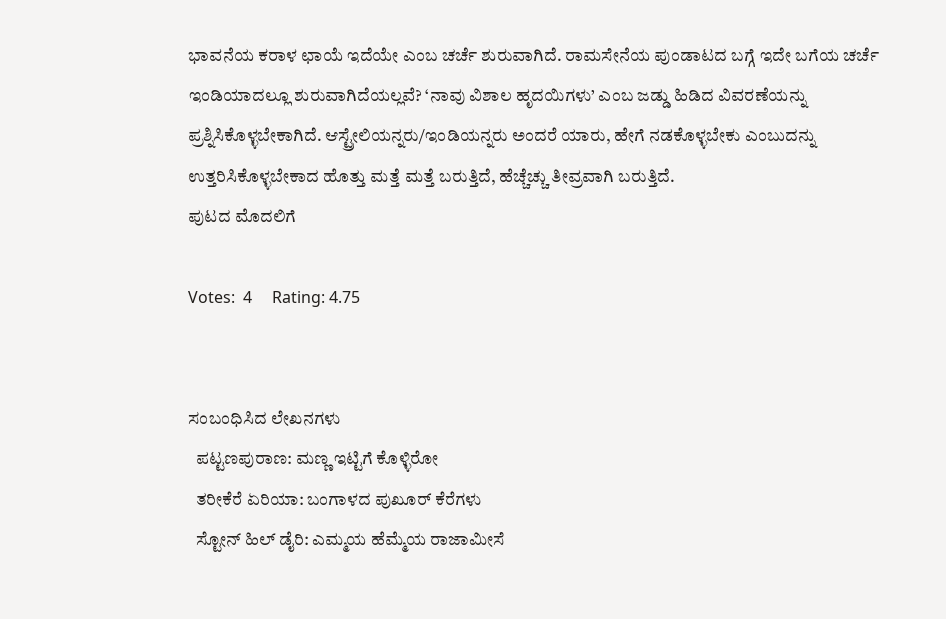ಭಾವನೆಯ ಕರಾಳ ಛಾಯೆ ಇದೆಯೇ ಎಂಬ ಚರ್ಚೆ ಶುರುವಾಗಿದೆ. ರಾಮಸೇನೆಯ ಪುಂಡಾಟದ ಬಗ್ಗೆ ಇದೇ ಬಗೆಯ ಚರ್ಚೆ ಇಂಡಿಯಾದಲ್ಲೂ ಶುರುವಾಗಿದೆಯಲ್ಲವೆ? ‘ನಾವು ವಿಶಾಲ ಹೃದಯಿಗಳು’ ಎಂಬ ಜಡ್ಡು ಹಿಡಿದ ವಿವರಣೆಯನ್ನು ಪ್ರಶ್ನಿಸಿಕೊಳ್ಳಬೇಕಾಗಿದೆ. ಆಸ್ಟ್ರೇಲಿಯನ್ನರು/ಇಂಡಿಯನ್ನರು ಅಂದರೆ ಯಾರು, ಹೇಗೆ ನಡಕೊಳ್ಳಬೇಕು ಎಂಬುದನ್ನು ಉತ್ತರಿಸಿಕೊಳ್ಳಬೇಕಾದ ಹೊತ್ತು ಮತ್ತೆ ಮತ್ತೆ ಬರುತ್ತಿದೆ, ಹೆಚ್ಚೆಚ್ಚು ತೀವ್ರವಾಗಿ ಬರುತ್ತಿದೆ.
ಪುಟದ ಮೊದಲಿಗೆ

Votes:  4     Rating: 4.75


ಸಂಬಂಧಿಸಿದ ಲೇಖನಗಳು
  ಪಟ್ಟಣಪುರಾಣ: ಮಣ್ಣ ಇಟ್ಟಿಗೆ ಕೊಳ್ಳಿರೋ
  ತರೀಕೆರೆ ಏರಿಯಾ: ಬಂಗಾಳದ ಪುಖೂರ್ ಕೆರೆಗಳು
  ಸ್ಟೋನ್ ಹಿಲ್ ಡೈರಿ: ಎಮ್ಮಯ ಹೆಮ್ಮೆಯ ರಾಜಾಮೀಸೆ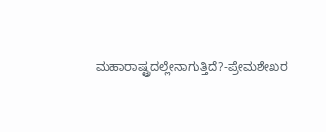ಮಹಾರಾಷ್ಟ್ರದಲ್ಲೇನಾಗುತ್ತಿದೆ?-ಪ್ರೇಮಶೇಖರ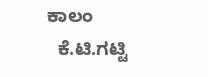ಕಾಲಂ
  ಕೆ.ಟಿ.ಗಟ್ಟಿ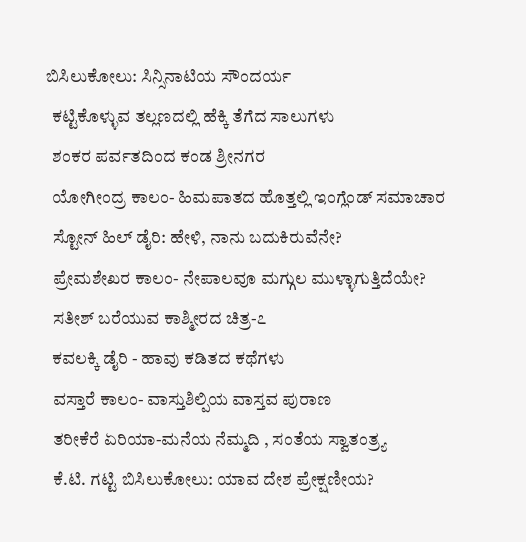ಬಿಸಿಲುಕೋಲು: ಸಿನ್ಸಿನಾಟಿಯ ಸೌಂದರ್ಯ
  ಕಟ್ಟಿಕೊಳ್ಳುವ ತಲ್ಲಣದಲ್ಲಿ ಹೆಕ್ಕಿ ತೆಗೆದ ಸಾಲುಗಳು
  ಶಂಕರ ಪರ್ವತದಿಂದ ಕಂಡ ಶ್ರೀನಗರ
  ಯೋಗೀಂದ್ರ ಕಾಲಂ- ಹಿಮಪಾತದ ಹೊತ್ತಲ್ಲಿ ಇಂಗ್ಲೆಂಡ್ ಸಮಾಚಾರ
  ಸ್ಟೋನ್ ಹಿಲ್ ಡೈರಿ: ಹೇಳಿ, ನಾನು ಬದುಕಿರುವೆನೇ?
  ಪ್ರೇಮಶೇಖರ ಕಾಲಂ- ನೇಪಾಲವೂ ಮಗ್ಗುಲ ಮುಳ್ಳಾಗುತ್ತಿದೆಯೇ?
  ಸತೀಶ್ ಬರೆಯುವ ಕಾಶ್ಮೀರದ ಚಿತ್ರ-೭
  ಕವಲಕ್ಕಿ ಡೈರಿ - ಹಾವು ಕಡಿತದ ಕಥೆಗಳು
  ವಸ್ತಾರೆ ಕಾಲಂ- ವಾಸ್ತುಶಿಲ್ಪಿಯ ವಾಸ್ತವ ಪುರಾಣ
  ತರೀಕೆರೆ ಏರಿಯಾ-ಮನೆಯ ನೆಮ್ಮದಿ , ಸಂತೆಯ ಸ್ವಾತಂತ್ರ್ಯ
  ಕೆ.ಟಿ. ಗಟ್ಟಿ ಬಿಸಿಲುಕೋಲು: ಯಾವ ದೇಶ ಪ್ರೇಕ್ಷಣೀಯ?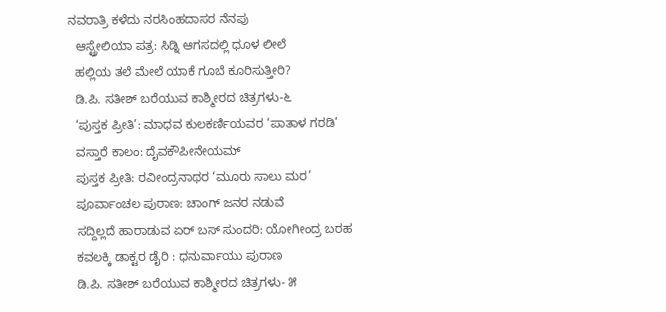ನವರಾತ್ರಿ ಕಳೆದು ನರಸಿಂಹದಾಸರ ನೆನಪು
  ಆಸ್ಟ್ರೇಲಿಯಾ ಪತ್ರ: ಸಿಡ್ನಿ ಆಗಸದಲ್ಲಿ ಧೂಳ ಲೀಲೆ
  ಹಲ್ಲಿಯ ತಲೆ ಮೇಲೆ ಯಾಕೆ ಗೂಬೆ ಕೂರಿಸುತ್ತೀರಿ?
  ಡಿ.ಪಿ. ಸತೀಶ್ ಬರೆಯುವ ಕಾಶ್ಮೀರದ ಚಿತ್ರಗಳು-೬
  ‘ಪುಸ್ತಕ ಪ್ರೀತಿ’: ಮಾಧವ ಕುಲಕರ್ಣಿಯವರ ‘ಪಾತಾಳ ಗರಡಿ’
  ವಸ್ತಾರೆ ಕಾಲಂ: ದೈವಕೌಪೀನೇಯಮ್
  ಪುಸ್ತಕ ಪ್ರೀತಿ: ರವೀಂದ್ರನಾಥರ ‘ಮೂರು ಸಾಲು ಮರ’
  ಪೂರ್ವಾಂಚಲ ಪುರಾಣ: ಚಾಂಗ್ ಜನರ ನಡುವೆ
  ಸದ್ದಿಲ್ಲದೆ ಹಾರಾಡುವ ಏರ್ ಬಸ್ ಸುಂದರಿ: ಯೋಗೀಂದ್ರ ಬರಹ
  ಕವಲಕ್ಕಿ ಡಾಕ್ಟರ ಡೈರಿ : ಧನುರ್ವಾಯು ಪುರಾಣ
  ಡಿ.ಪಿ. ಸತೀಶ್ ಬರೆಯುವ ಕಾಶ್ಮೀರದ ಚಿತ್ರಗಳು- ೫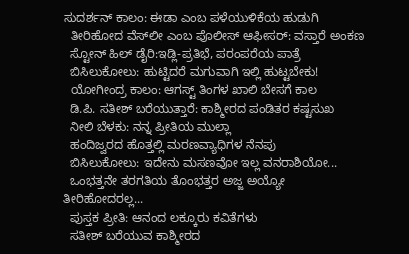ಸುದರ್ಶನ್ ಕಾಲಂ: ಈಡಾ ಎಂಬ ಪಳೆಯುಳಿಕೆಯ ಹುಡುಗಿ
  ತೀರಿಹೋದ ವೆಸ್‍ಲೀ ಎಂಬ ಪೊಲೀಸ್ ಆಫೀಸರ್: ವಸ್ತಾರೆ ಅಂಕಣ
  ಸ್ಟೋನ್ ಹಿಲ್ ಡೈರಿ:ಇಡ್ಲಿ-ಪ್ರತಿಭೆ, ಪರಂಪರೆಯ ಪಾತ್ರೆ
  ಬಿಸಿಲುಕೋಲು: ಹುಟ್ಟಿದರೆ ಮಗುವಾಗಿ ಇಲ್ಲಿ ಹುಟ್ಟಬೇಕು!
  ಯೋಗೀಂದ್ರ ಕಾಲಂ: ಆಗಸ್ಟ್ ತಿಂಗಳ ಖಾಲಿ ಬೇಸಗೆ ಕಾಲ
  ಡಿ.ಪಿ. ಸತೀಶ್ ಬರೆಯುತ್ತಾರೆ: ಕಾಶ್ಮೀರದ ಪಂಡಿತರ ಕಷ್ಟಸುಖ
  ನೀಲಿ ಬೆಳಕು: ನನ್ನ ಪ್ರೀತಿಯ ಮುಲ್ಲಾ
  ಹಂದಿಜ್ವರದ ಹೊತ್ತಲ್ಲಿ ಮರಣವ್ಯಾಧಿಗಳ ನೆನಪು
  ಬಿಸಿಲುಕೋಲು: ಇದೇನು ಮಸಣವೋ ಇಲ್ಲ ವನರಾಶಿಯೋ...
  ಒಂಭತ್ತನೇ ತರಗತಿಯ ತೊಂಭತ್ತರ ಅಜ್ಜ ಅಯ್ಯೋ ತೀರಿಹೋದರಲ್ಲ...
  ಪುಸ್ತಕ ಪ್ರೀತಿ: ಆನಂದ ಲಕ್ಕೂರು ಕವಿತೆಗಳು
  ಸತೀಶ್ ಬರೆಯುವ ಕಾಶ್ಮೀರದ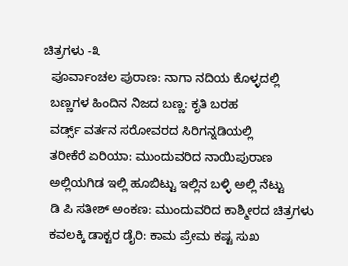ಚಿತ್ರಗಳು -೩
  ಪೂರ್ವಾಂಚಲ ಪುರಾಣ: ನಾಗಾ ನದಿಯ ಕೊಳ್ಳದಲ್ಲಿ
  ಬಣ್ಣಗಳ ಹಿಂದಿನ ನಿಜದ ಬಣ್ಣ: ಕೃತಿ ಬರಹ
  ವರ್ಡ್ಸ್ ವರ್ತನ ಸರೋವರದ ಸಿರಿಗನ್ನಡಿಯಲ್ಲಿ
  ತರೀಕೆರೆ ಏರಿಯಾ: ಮುಂದುವರಿದ ನಾಯಿಪುರಾಣ
  ಅಲ್ಲಿಯಗಿಡ ಇಲ್ಲಿ ಹೂಬಿಟ್ಟು ಇಲ್ಲಿನ ಬಳ್ಳಿ ಅಲ್ಲಿ ನೆಟ್ಟು
  ಡಿ ಪಿ ಸತೀಶ್ ಅಂಕಣ: ಮುಂದುವರಿದ ಕಾಶ್ಮೀರದ ಚಿತ್ರಗಳು
  ಕವಲಕ್ಕಿ ಡಾಕ್ಟರ ಡೈರಿ: ಕಾಮ ಪ್ರೇಮ ಕಷ್ಟ ಸುಖ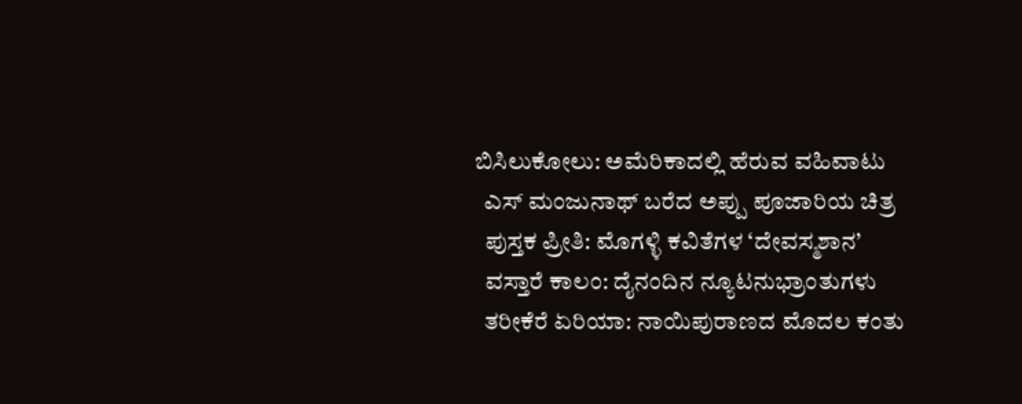ಬಿಸಿಲುಕೋಲು: ಅಮೆರಿಕಾದಲ್ಲಿ ಹೆರುವ ವಹಿವಾಟು
  ಎಸ್ ಮಂಜುನಾಥ್ ಬರೆದ ಅಪ್ಪು ಪೂಜಾರಿಯ ಚಿತ್ರ
  ಪುಸ್ತಕ ಪ್ರೀತಿ: ಮೊಗಳ್ಳಿ ಕವಿತೆಗಳ ‘ದೇವಸ್ಮಶಾನ’
  ವಸ್ತಾರೆ ಕಾಲಂ: ದೈನಂದಿನ ನ್ಯೂಟನುಭ್ರಾಂತುಗಳು
  ತರೀಕೆರೆ ಏರಿಯಾ: ನಾಯಿಪುರಾಣದ ಮೊದಲ ಕಂತು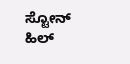ಸ್ಟೋನ್ ಹಿಲ್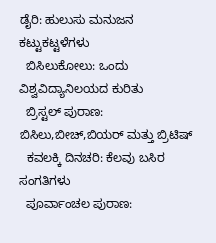ಡೈರಿ: ಹುಲುಸು ಮನುಜನ ಕಟ್ಟುಕಟ್ಟಳೆಗಳು
  ಬಿಸಿಲುಕೋಲು: ಒಂದು ವಿಶ್ವವಿದ್ಯಾನಿಲಯದ ಕುರಿತು
  ಬ್ರಿಸ್ಟಲ್ ಪುರಾಣ: ಬಿಸಿಲು,ಬೀಚ್,ಬಿಯರ್ ಮತ್ತು ಬ್ರಿಟಿಷ್
  ಕವಲಕ್ಕಿ ದಿನಚರಿ: ಕೆಲವು ಬಸಿರ ಸಂಗತಿಗಳು
  ಪೂರ್ವಾಂಚಲ ಪುರಾಣ: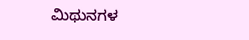ಮಿಥುನಗಳ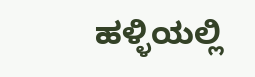ಹಳ್ಳಿಯಲ್ಲಿ